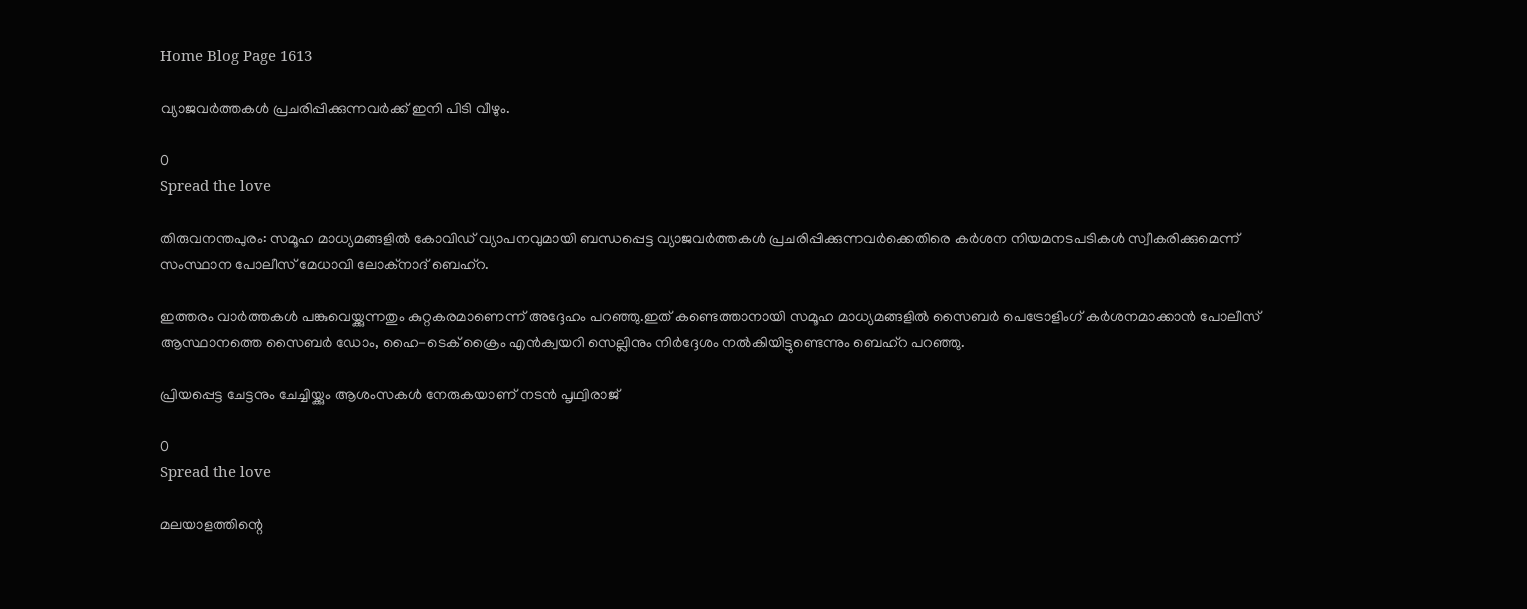Home Blog Page 1613

വ്യാജവർത്തകൾ പ്രചരിപ്പിക്കുന്നവർക്ക് ഇനി പിടി വീഴും.

0
Spread the love

തിരുവനന്തപുരം: സമൂഹ മാധ്യമങ്ങളിൽ കോവിഡ് വ്യാപനവുമായി ബന്ധപ്പെട്ട വ്യാജവർത്തകൾ പ്രചരിപ്പിക്കുന്നവർക്കെതിരെ കർശന നിയമനടപടികൾ സ്വീകരിക്കുമെന്ന് സംസ്ഥാന പോലീസ് മേധാവി ലോക്നാദ് ബെഹ്റ.

ഇത്തരം വാർത്തകൾ പങ്കുവെയ്ക്കുന്നതും കുറ്റകരമാണെന്ന് അദ്ദേഹം പറഞ്ഞു.ഇത് കണ്ടെത്താനായി സമൂഹ മാധ്യമങ്ങളിൽ സൈബർ പെട്രോളിംഗ് കർശനമാക്കാൻ പോലീസ് ആസ്ഥാനത്തെ സൈബർ ഡോം, ഹൈ-ടെക് ക്രൈം എൻക്വയറി സെല്ലിനും നിർദ്ദേശം നൽകിയിട്ടുണ്ടെന്നും ബെഹ്റ പറഞ്ഞു.

പ്രിയപ്പെട്ട ചേട്ടനും ചേച്ചിയ്ക്കും ആശംസകള്‍ നേരുകയാണ് നടന്‍ പൃഥ്വിരാജ്

0
Spread the love

മലയാളത്തിന്റെ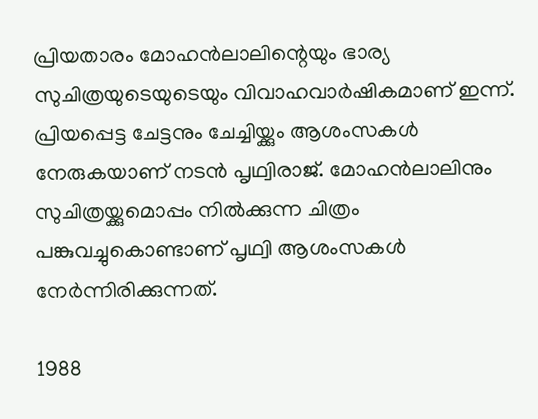പ്രിയതാരം മോഹന്‍ലാലിന്റെയും ഭാര്യ സുചിത്രയുടെയുടെയും വിവാഹവാര്‍ഷികമാണ് ഇന്ന്. പ്രിയപ്പെട്ട ചേട്ടനും ചേച്ചിയ്ക്കും ആശംസകള്‍ നേരുകയാണ് നടന്‍ പൃഥ്വിരാജ്. മോഹന്‍ലാലിനും സുചിത്രയ്ക്കുമൊപ്പം നില്‍ക്കുന്ന ചിത്രം പങ്കുവച്ചുകൊണ്ടാണ് പൃഥ്വി ആശംസകള്‍ നേര്‍ന്നിരിക്കുന്നത്.

1988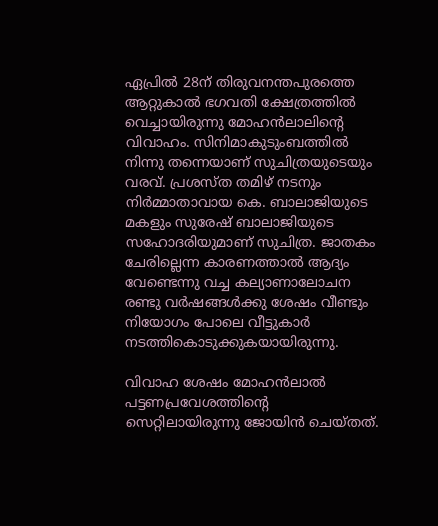ഏപ്രില്‍ 28ന് തിരുവനന്തപുരത്തെ ആറ്റുകാല്‍ ഭഗവതി ക്ഷേത്രത്തില്‍ വെച്ചായിരുന്നു മോഹന്‍ലാലിന്റെ വിവാഹം. സിനിമാകുടുംബത്തില്‍ നിന്നു തന്നെയാണ് സുചിത്രയുടെയും വരവ്. പ്രശസ്ത തമിഴ് നടനും നിര്‍മ്മാതാവായ കെ. ബാലാജിയുടെ മകളും സുരേഷ് ബാലാജിയുടെ സഹോദരിയുമാണ് സുചിത്ര. ജാതകം ചേരില്ലെന്ന കാരണത്താല്‍ ആദ്യം വേണ്ടെന്നു വച്ച കല്യാണാലോചന രണ്ടു വര്‍ഷങ്ങള്‍ക്കു ശേഷം വീണ്ടും നിയോഗം പോലെ വീട്ടുകാര്‍ നടത്തികൊടുക്കുകയായിരുന്നു.

വിവാഹ ശേഷം മോഹന്‍ലാല്‍ പട്ടണപ്രവേശത്തിന്റെ സെറ്റിലായിരുന്നു ജോയിന്‍ ചെയ്തത്.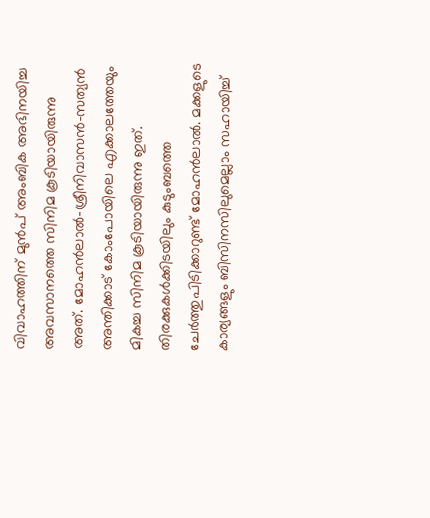വിവാഹത്തിന് മുന്‍പ് അംബിക അഭിനയിച്ച അവസാനത്തെ സിനിമ കൂടിയായിരുന്നു അത്. മോഹന്‍ലാല്‍-ശ്രീനിവാസന്‍-സത്യന്‍ അന്തിക്കാട് കോംപോയിലെ എക്കാലത്തേയും മികച്ച സിനിമ കൂടിയായിരുന്നു ഇത്. തിരക്കുകള്‍ക്കിടയിലും കുടുംബത്തെ ചേര്‍ത്തുപിടിക്കാറുണ്ട് മോഹന്‍ലാല്‍. മക്കളുടെ കാര്യങ്ങളും ബിസിനസിലുമെല്ലാം സഹായിച്ച്‌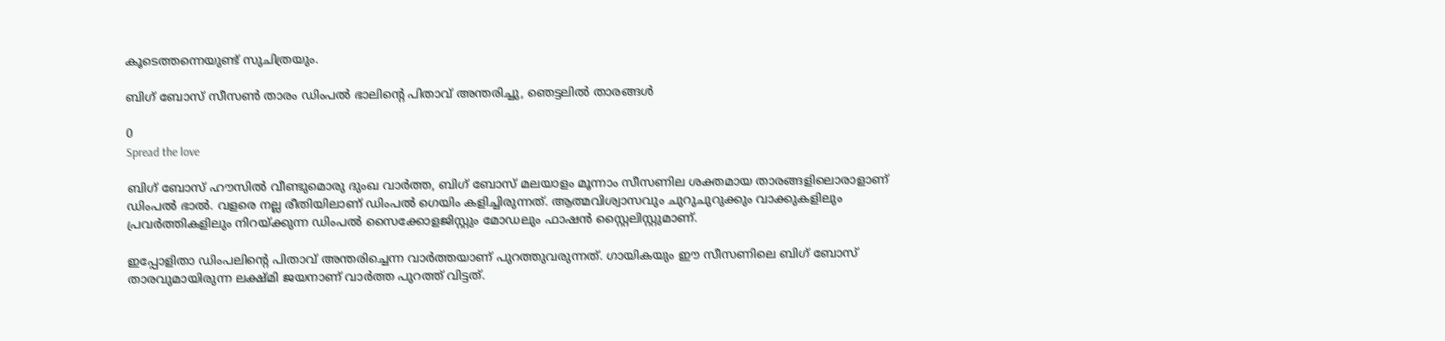കൂടെത്തന്നെയുണ്ട് സുചിത്രയും.

ബിഗ് ബോസ് സീസൺ താരം ഡിംപൽ ഭാലിന്റെ പിതാവ് അന്തരിച്ചു, ഞെട്ടലിൽ താരങ്ങൾ

0
Spread the love

ബിഗ് ബോസ് ഹൗസിൽ വീണ്ടുമൊരു ദുംഖ വാർത്ത, ബിഗ് ബോസ് മലയാളം മൂന്നാം സീസണില ശക്തമായ താരങ്ങളിലൊരാളാണ് ഡിംപൽ ഭാൽ. വളരെ നല്ല രീതിയിലാണ് ഡിംപൽ ഗെയിം കളിച്ചിരുന്നത്. ആത്മവിശ്വാസവും ചുറുചുറുക്കും വാക്കുകളിലും പ്രവർത്തികളിലും നിറയ്ക്കുന്ന ഡിംപൽ സൈക്കോളജിസ്റ്റും മോഡലും ഫാഷൻ സ്റ്റൈലിസ്റ്റുമാണ്.

ഇപ്പോളിതാ ഡിംപലിന്റെ പിതാവ് അന്തരിച്ചെന്ന വാർത്തയാണ് പുറത്തുവരുന്നത്. ഗായികയും ഈ സീസണിലെ ബിഗ് ബോസ് താരവുമായിരുന്ന ലക്ഷ്മി ജയനാണ് വാർത്ത പുറത്ത് വിട്ടത്.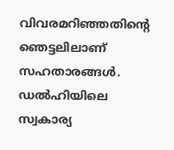വിവരമറിഞ്ഞതിന്റെ ഞെട്ടലിലാണ് സഹതാരങ്ങൾ. ഡല്‍ഹിയിലെ സ്വകാര്യ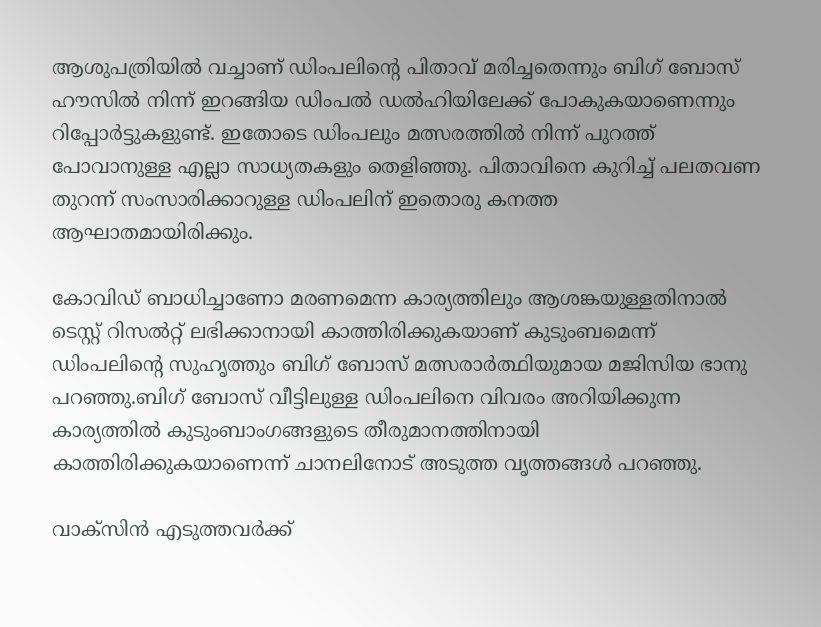ആശുപത്രിയില്‍ വച്ചാണ് ഡിംപലിന്റെ പിതാവ് മരിച്ചതെന്നും ബിഗ് ബോസ് ഹൗസില്‍ നിന്ന് ഇറങ്ങിയ ഡിംപല്‍ ഡല്‍ഹിയിലേക്ക് പോകുകയാണെന്നും റിപ്പോര്‍ട്ടുകളുണ്ട്. ഇതോടെ ഡിംപലും മത്സരത്തിൽ നിന്ന് പുറത്ത് പോവാനുള്ള എല്ലാ സാധ്യതകളും തെളിഞ്ഞു. പിതാവിനെ കുറിച്ച്‌ പലതവണ തുറന്ന് സംസാരിക്കാറുള്ള ഡിംപലിന് ഇതൊരു കനത്ത ആഘാതമായിരിക്കും.

കോവിഡ് ബാധിച്ചാണോ മരണമെന്ന കാര്യത്തിലും ആശങ്കയുള്ളതിനാൽ ടെസ്റ്റ് റിസൽറ്റ് ലഭിക്കാനായി കാത്തിരിക്കുകയാണ് കുടുംബമെന്ന് ഡിംപലിന്റെ സുഹൃത്തും ബിഗ് ബോസ് മത്സരാർത്ഥിയുമായ മജിസിയ ഭാനു പറഞ്ഞു.ബിഗ് ബോസ് വീട്ടിലുള്ള ഡിംപലിനെ വിവരം അറിയിക്കുന്ന കാര്യത്തിൽ കുടുംബാംഗങ്ങളുടെ തീരുമാനത്തിനായി കാത്തിരിക്കുകയാണെന്ന് ചാനലിനോട് അടുത്ത വൃത്തങ്ങൾ പറഞ്ഞു.

വാക്സിൻ എടുത്തവർക്ക്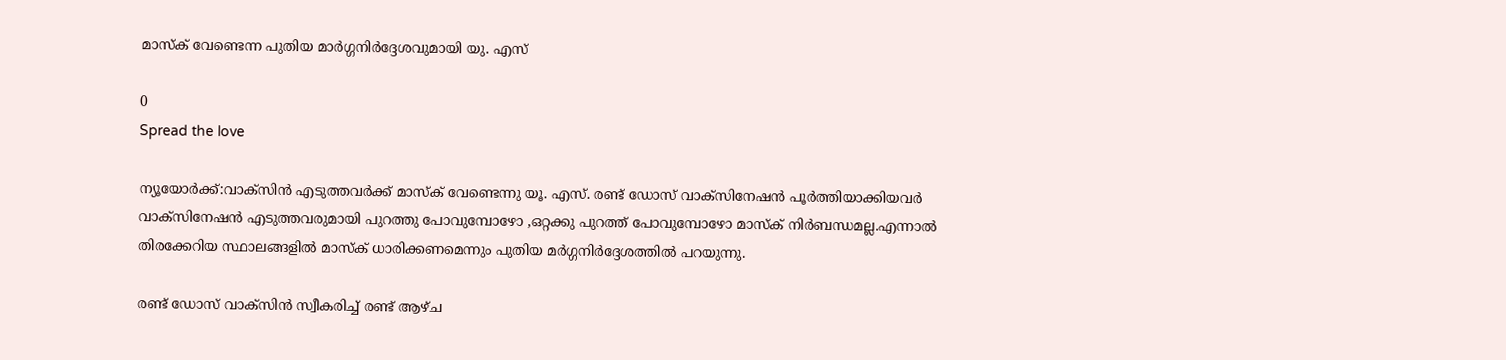മാസ്‌ക് വേണ്ടെന്ന പുതിയ മാർഗ്ഗനിർദ്ദേശവുമായി യു. എസ്‌

0
Spread the love

ന്യൂയോർക്ക്:വാക്സിൻ എടുത്തവർക്ക് മാസ്‌ക് വേണ്ടെന്നു യൂ. എസ്. രണ്ട്‌ ഡോസ് വാക്സിനേഷൻ പൂർത്തിയാക്കിയവർ വാക്സിനേഷൻ എടുത്തവരുമായി പുറത്തു പോവുമ്പോഴോ ,ഒറ്റക്കു പുറത്ത് പോവുമ്പോഴോ മാസ്ക് നിർബന്ധമല്ല.എന്നാൽ തിരക്കേറിയ സ്ഥാലങ്ങളിൽ മാസ്‌ക് ധാരിക്കണമെന്നും പുതിയ മർഗ്ഗനിർദ്ദേശത്തിൽ പറയുന്നു.

രണ്ട് ഡോസ് വാക്സിൻ സ്വീകരിച്ച് രണ്ട് ആഴ്‌ച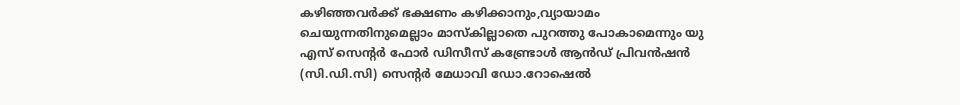കഴിഞ്ഞവർക്ക് ഭക്ഷണം കഴിക്കാനും,വ്യായാമം ചെയുന്നതിനുമെല്ലാം മാസ്‌കില്ലാതെ പുറത്തു പോകാമെന്നും യു എസ് സെന്റർ ഫോർ ഡിസീസ് കണ്ട്രോൾ ആൻഡ് പ്രിവൻഷൻ (സി.ഡി.സി) സെന്റർ മേധാവി ഡോ.റോഷെൽ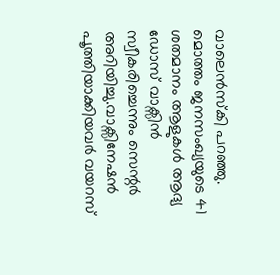വാലെൻസ്കി പറഞ്ഞു. മൊത്തം ജനസംഖ്യയുടെ 41 ശതമാനം ആളുകൾ ആദ്യ ഡോസ് വാക്സിൻ സ്വീകരിച്ചെന്നും സെന്റർ അറിയിച്ചു.വാക്സിനേഷൻ പൂത്തിയാക്കിയവർ വയറസ്‌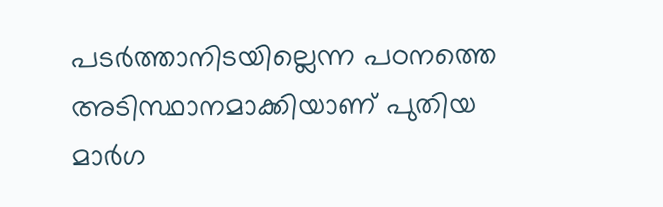പടർത്താനിടയില്ലെന്ന പഠനത്തെ അടിസ്ഥാനമാക്കിയാണ് പുതിയ മാർഗ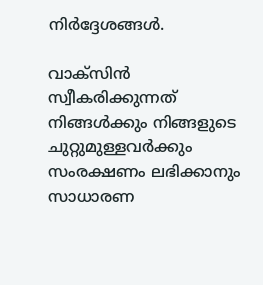നിർദ്ദേശങ്ങൾ.

വാക്സിൻ സ്വീകരിക്കുന്നത് നിങ്ങൾക്കും നിങ്ങളുടെ ചുറ്റുമുള്ളവർക്കും സംരക്ഷണം ലഭിക്കാനും സാധാരണ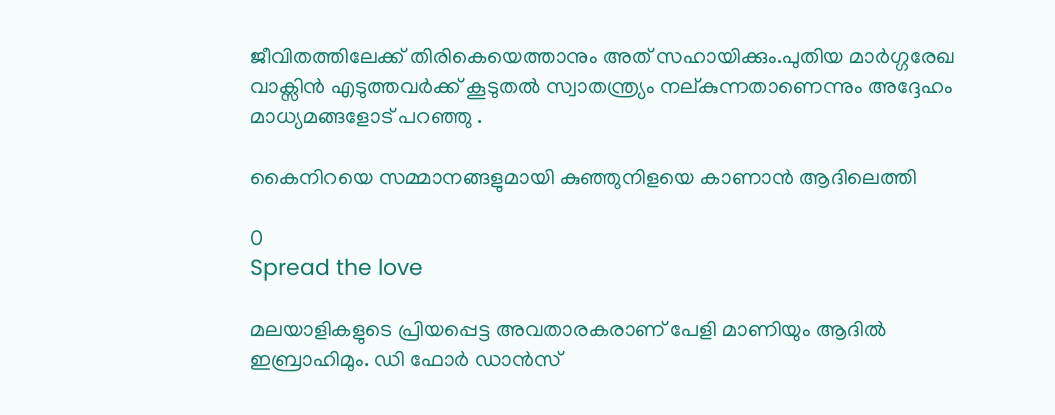ജീവിതത്തിലേക്ക് തിരികെയെത്താനും അത് സഹായിക്കും.പുതിയ മാർഗ്ഗരേഖ വാക്സിൻ എടുത്തവർക്ക് കൂടുതൽ സ്വാതന്ത്ര്യം നല്കുന്നതാണെന്നും അദ്ദേഹം മാധ്യമങ്ങളോട് പറഞ്ഞു .

കൈനിറയെ സമ്മാനങ്ങളുമായി കുഞ്ഞുനിളയെ കാണാൻ ആദിലെത്തി

0
Spread the love

മലയാളികളുടെ പ്രിയപ്പെട്ട അവതാരകരാണ് പേളി മാണിയും ആദില്‍ ഇബ്രാഹിമും. ഡി ഫോര്‍ ഡാന്‍സ്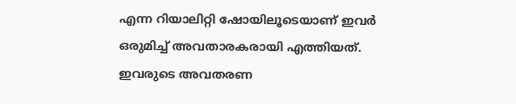എന്ന റിയാലിറ്റി ഷോയിലൂടെയാണ് ഇവര്‍ ഒരുമിച്ച് അവതാരകരായി എത്തിയത്. ഇവരുടെ അവതരണ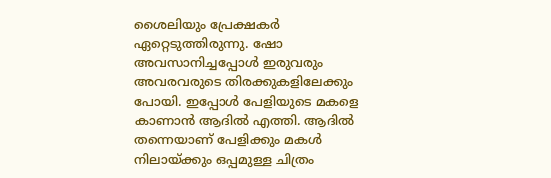ശൈലിയും പ്രേക്ഷകര്‍ ഏറ്റെടുത്തിരുന്നു. ഷോ അവസാനിച്ചപ്പോള്‍ ഇരുവരും അവരവരുടെ തിരക്കുകളിലേക്കും പോയി. ഇപ്പോള്‍ പേളിയുടെ മകളെ കാണാന്‍ ആദില്‍ എത്തി. ആദില്‍ തന്നെയാണ് പേളിക്കും മകള്‍ നിലായ്ക്കും ഒപ്പമുള്ള ചിത്രം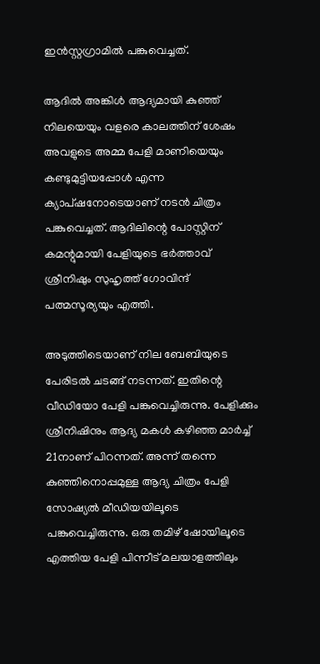ഇന്‍സ്റ്റഗ്രാമില്‍ പങ്കുവെച്ചത്.

ആദില്‍ അങ്കിള്‍ ആദ്യമായി കുഞ്ഞ് നിലയെയും വളരെ കാലത്തിന് ശേഷം അവളുടെ അമ്മ പേളി മാണിയെയും കണ്ടുമുട്ടിയപ്പോള്‍ എന്ന ക്യാപ്ഷനോടെയാണ് നടന്‍ ചിത്രം പങ്കുവെച്ചത്. ആദിലിന്റെ പോസ്റ്റിന് കമന്റുമായി പേളിയുടെ ഭര്‍ത്താവ് ശ്രീനിഷും സുഹൃത്ത് ഗോവിന്ദ് പത്മസൂര്യയും എത്തി.

അടുത്തിടെയാണ് നില ബേബിയുടെ പേരിടല്‍ ചടങ്ങ് നടന്നത്. ഇതിന്റെ വീഡിയോ പേളി പങ്കുവെച്ചിരുന്നു. പേളിക്കും ശ്രീനിഷിനും ആദ്യ മകള്‍ കഴിഞ്ഞ മാര്‍ച്ച് 21നാണ് പിറന്നത്. അന്ന് തന്നെ കുഞ്ഞിനൊപ്പമുള്ള ആദ്യ ചിത്രം പേളി സോഷ്യല്‍ മീഡിയയിലൂടെ പങ്കുവെച്ചിരുന്നു. ഒരു തമിഴ് ഷോയിലൂടെ എത്തിയ പേളി പിന്നീട് മലയാളത്തിലും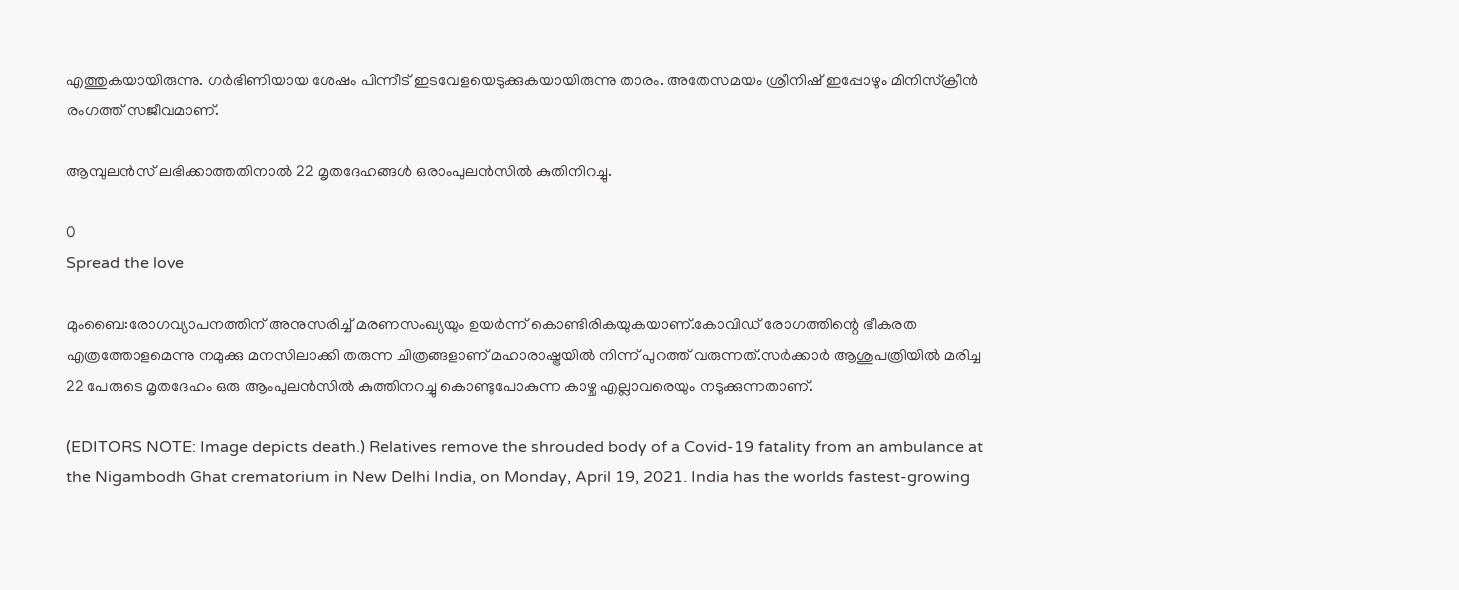എത്തുകയായിരുന്നു. ഗര്‍ഭിണിയായ ശേഷം പിന്നീട് ഇടവേളയെടുക്കുകയായിരുന്നു താരം. അതേസമയം ശ്രീനിഷ് ഇപ്പോഴും മിനിസ്‌ക്രീന്‍ രംഗത്ത് സജീവമാണ്.

ആമ്പുലൻസ് ലഭിക്കാത്തതിനാൽ 22 മൃതദേഹങ്ങൾ ഒരാംപുലൻസിൽ കുതിനിറച്ചു.

0
Spread the love

മുംബൈ:രോഗവ്യാപനത്തിന് അനുസരിച്ച് മരണസംഖ്യയും ഉയർന്ന് കൊണ്ടിരികയുകയാണ്.കോവിഡ്‌ രോഗത്തിന്റെ ഭീകരത എത്രത്തോളമെന്നു നമുക്കു മനസിലാക്കി തരുന്ന ചിത്രങ്ങളാണ് മഹാരാഷ്ട്രയിൽ നിന്ന് പുറത്ത് വരുന്നത്.സർക്കാർ ആശുപത്രിയിൽ മരിച്ച 22 പേരുടെ മൃതദേഹം ഒരു ആംപുലൻസിൽ കുത്തിനറച്ചു കൊണ്ടുപോകുന്ന കാഴ്ച എല്ലാവരെയും നടുക്കുന്നതാണ്.

(EDITORS NOTE: Image depicts death.) Relatives remove the shrouded body of a Covid-19 fatality from an ambulance at the Nigambodh Ghat crematorium in New Delhi India, on Monday, April 19, 2021. India has the worlds fastest-growing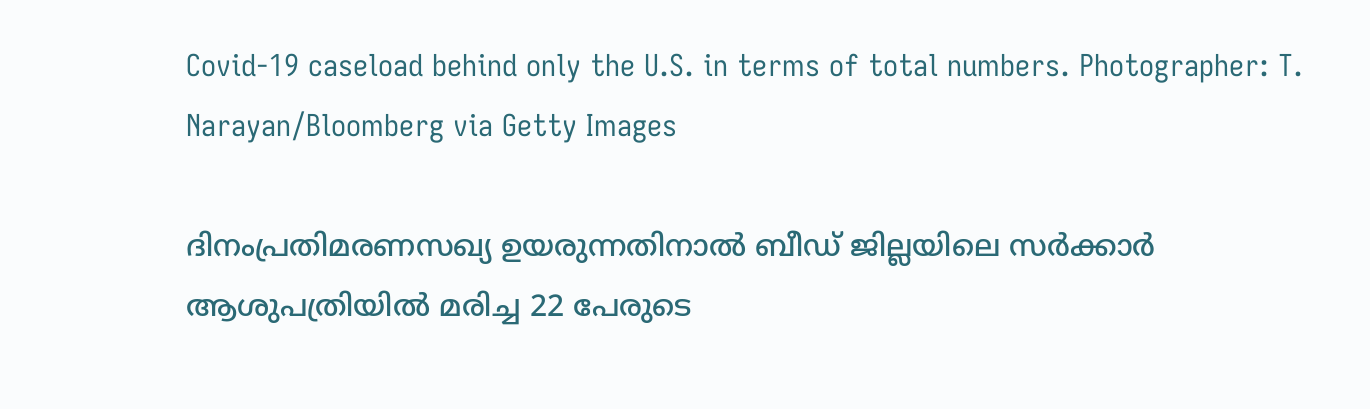Covid-19 caseload behind only the U.S. in terms of total numbers. Photographer: T. Narayan/Bloomberg via Getty Images

ദിനംപ്രതിമരണസഖ്യ ഉയരുന്നതിനാൽ ബീഡ് ജില്ലയിലെ സർക്കാർ ആശുപത്രിയിൽ മരിച്ച 22 പേരുടെ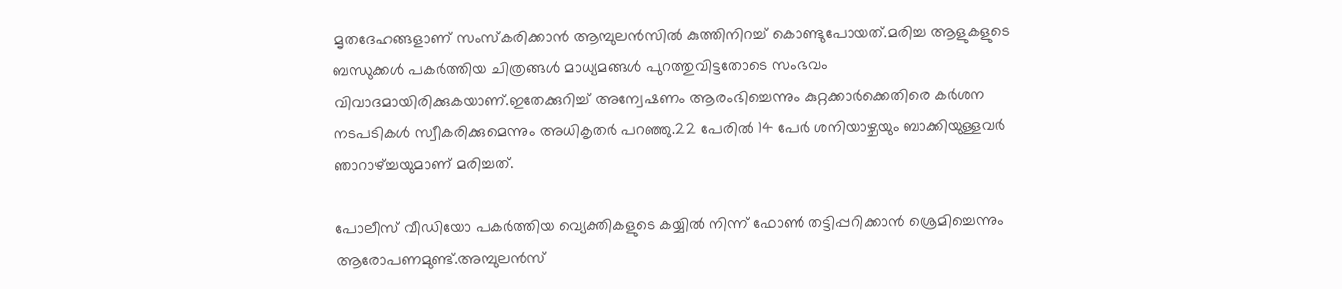മൃതദേഹങ്ങളാണ് സംസ്കരിക്കാൻ ആമ്പുലൻസിൽ കുത്തിനിറച്ച്‌ കൊണ്ടുപോയത്.മരിച്ച ആളുകളുടെ ബന്ധുക്കൾ പകർത്തിയ ചിത്രങ്ങൾ മാധ്യമങ്ങൾ പുറത്തുവിട്ടതോടെ സംഭവം വിവാദമായിരിക്കുകയാണ്.ഇതേക്കുറിച്ച് അന്വേഷണം ആരംഭിച്ചെന്നും കുറ്റക്കാർക്കെതിരെ കർശന നടപടികൾ സ്വീകരിക്കുമെന്നും അധികൃതർ പറഞ്ഞു.22 പേരിൽ 14 പേർ ശനിയാഴ്ചയും ബാക്കിയുള്ളവർ ഞാറാഴ്ച്ചയുമാണ് മരിച്ചത്.

പോലീസ് വീഡിയോ പകർത്തിയ വ്യെക്തികളുടെ കയ്യിൽ നിന്ന് ഫോൺ തട്ടിപ്പറിക്കാൻ ശ്രെമിച്ചെന്നും ആരോപണമുണ്ട്.അമ്പുലൻസ്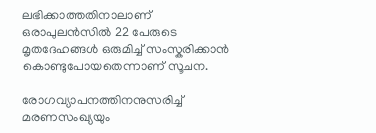ലഭിക്കാത്തതിനാലാണ് ഒരാപുലൻസിൽ 22 പേരുടെ മൃതദേഹങ്ങൾ ഒരുമിച്ച് സംസ്കരിക്കാൻ കൊണ്ടുപോയതെന്നാണ് സൂചന.

രോഗവ്യാപനത്തിനനുസരിച്ച്‌ മരണസംഖ്യയും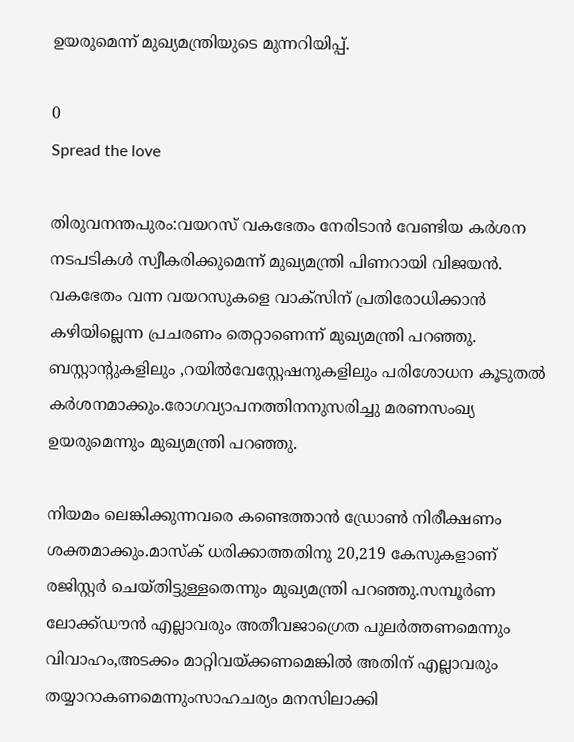ഉയരുമെന്ന് മുഖ്യമന്ത്രിയുടെ മുന്നറിയിപ്പ്.

0
Spread the love

തിരുവനന്തപുരം:വയറസ് വകഭേതം നേരിടാൻ വേണ്ടിയ കർശന നടപടികൾ സ്വീകരിക്കുമെന്ന്‌ മുഖ്യമന്ത്രി പിണറായി വിജയൻ. വകഭേതം വന്ന വയറസുകളെ വാക്സിന് പ്രതിരോധിക്കാൻ കഴിയില്ലെന്ന പ്രചരണം തെറ്റാണെന്ന് മുഖ്യമന്ത്രി പറഞ്ഞു. ബസ്റ്റാന്റുകളിലും ,റയിൽവേസ്റ്റേഷനുകളിലും പരിശോധന കൂടുതൽ കർശനമാക്കും.രോഗവ്യാപനത്തിനനുസരിച്ചു മരണസംഖ്യ ഉയരുമെന്നും മുഖ്യമന്ത്രി പറഞ്ഞു.

നിയമം ലെങ്കിക്കുന്നവരെ കണ്ടെത്താൻ ഡ്രോൺ നിരീക്ഷണം ശക്തമാക്കും.മാസ്‌ക് ധരിക്കാത്തതിനു 20,219 കേസുകളാണ് രജിസ്റ്റർ ചെയ്തിട്ടുള്ളതെന്നും മുഖ്യമന്ത്രി പറഞ്ഞു.സമ്പൂർണ ലോക്ക്ഡൗൻ എല്ലാവരും അതീവജാഗ്രെത പുലർത്തണമെന്നും വിവാഹം,അടക്കം മാറ്റിവയ്ക്കണമെങ്കിൽ അതിന് എല്ലാവരും തയ്യാറാകണമെന്നുംസാഹചര്യം മനസിലാക്കി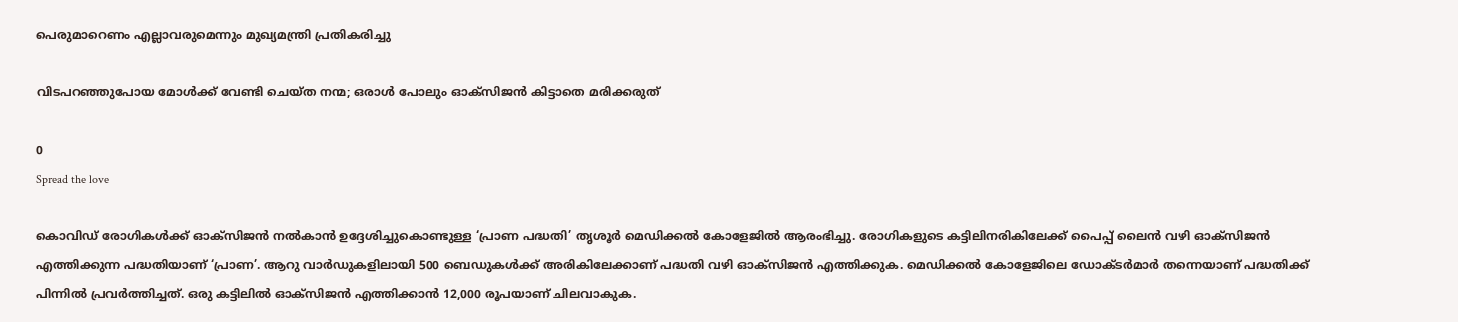പെരുമാറെണം എല്ലാവരുമെന്നും മുഖ്യമന്ത്രി പ്രതികരിച്ചു

വിടപറഞ്ഞുപോയ മോൾക്ക് വേണ്ടി ചെയ്ത നന്മ; ഒരാൾ പോലും ഓക്സിജൻ കിട്ടാതെ മരിക്കരുത്

0
Spread the love

കൊവിഡ് രോഗികള്‍ക്ക് ഓക്സിജന്‍ നല്‍കാന്‍ ഉദ്ദേശിച്ചുകൊണ്ടുള്ള ‘പ്രാണ പദ്ധതി’ തൃശൂര്‍ മെഡിക്കല്‍ കോളേജില്‍ ആരംഭിച്ചു. രോഗികളുടെ കട്ടിലിനരികിലേക്ക് പൈപ്പ് ലൈന്‍ വഴി ഓക്സിജന്‍ എത്തിക്കുന്ന പദ്ധതിയാണ് ‘പ്രാണ’. ആറു വാര്‍ഡുകളിലായി 500 ബെഡുകള്‍ക്ക് അരികിലേക്കാണ് പദ്ധതി വഴി ഓക്സിജന്‍ എത്തിക്കുക. മെഡിക്കല്‍ കോളേജിലെ ഡോക്ടര്‍മാര്‍ തന്നെയാണ് പദ്ധതിക്ക് പിന്നില്‍ പ്രവര്‍ത്തിച്ചത്. ഒരു കട്ടിലില്‍ ഓക്സിജന്‍ എത്തിക്കാന്‍ 12,000 രൂപയാണ് ചിലവാകുക.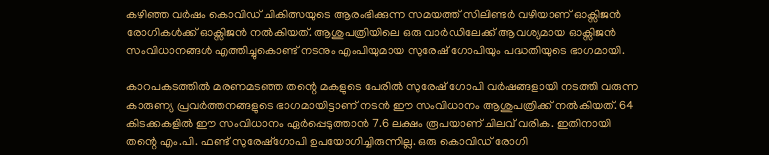കഴിഞ്ഞ വര്‍ഷം കൊവിഡ് ചികിത്സയുടെ ആരംഭിക്കുന്ന സമയത്ത് സിലിണ്ടര്‍ വഴിയാണ് ഓക്സിജന്‍ രോഗികള്‍ക്ക് ഓക്സിജന്‍ നല്‍കിയത്. ആശുപത്രിയിലെ ഒരു വാര്‍ഡിലേക്ക് ആവശ്യമായ ഓക്സിജന്‍ സംവിധാനങ്ങള്‍ എത്തിച്ചുകൊണ്ട് നടനും എംപിയുമായ സുരേഷ് ഗോപിയും പദ്ധതിയുടെ ഭാഗമായി.

കാറപകടത്തില്‍ മരണമടഞ്ഞ തന്റെ മകളുടെ പേരില്‍ സുരേഷ് ഗോപി വര്‍ഷങ്ങളായി നടത്തി വരുന്ന കാരുണ്യ പ്രവര്‍ത്തനങ്ങളുടെ ഭാഗമായിട്ടാണ് നടന്‍ ഈ സംവിധാനം ആശുപത്രിക്ക് നല്‍കിയത്. 64 കിടക്കകളില്‍ ഈ സംവിധാനം ഏര്‍പ്പെടുത്താന്‍ 7.6 ലക്ഷം രൂപയാണ് ചിലവ് വരിക. ഇതിനായി തന്റെ എം.പി. ഫണ്ട് സുരേഷ്‌ഗോപി ഉപയോഗിച്ചിരുന്നില്ല. ഒരു കൊവിഡ് രോഗി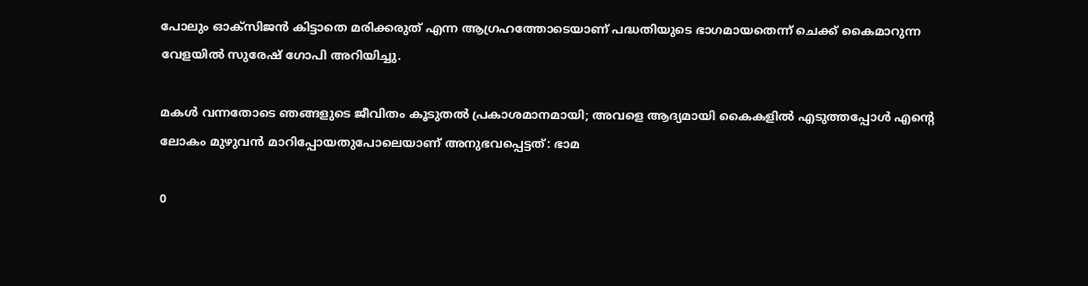പോലും ഓക്‌സിജന്‍ കിട്ടാതെ മരിക്കരുത് എന്ന ആഗ്രഹത്തോടെയാണ് പദ്ധതിയുടെ ഭാഗമായതെന്ന് ചെക്ക് കൈമാറുന്ന വേളയില്‍ സുരേഷ് ഗോപി അറിയിച്ചു.

മകള്‍ വന്നതോടെ ഞങ്ങളുടെ ജീവിതം കൂടുതല്‍ പ്രകാശമാനമായി; അവളെ ആദ്യമായി കൈകളില്‍ എടുത്തപ്പോള്‍ എന്റെ ലോകം മുഴുവന്‍ മാറിപ്പോയതുപോലെയാണ് അനുഭവപ്പെട്ടത്: ഭാമ

0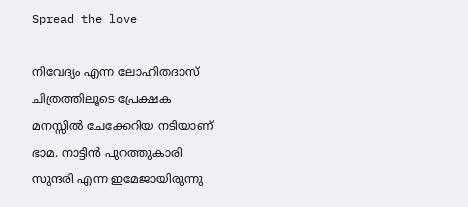Spread the love

നിവേദ്യം എന്ന ലോഹിതദാസ് ചിത്രത്തിലൂടെ പ്രേക്ഷക മനസ്സില്‍ ചേക്കേറിയ നടിയാണ് ഭാമ. നാട്ടിന്‍ പുറത്തുകാരി സുന്ദരി എന്ന ഇമേജായിരുന്നു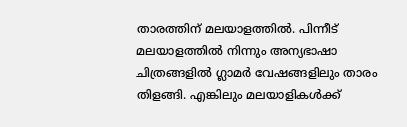താരത്തിന് മലയാളത്തില്‍. പിന്നീട് മലയാളത്തില്‍ നിന്നും അന്യഭാഷാ ചിത്രങ്ങളില്‍ ഗ്ലാമര്‍ വേഷങ്ങളിലും താരം തിളങ്ങി. എങ്കിലും മലയാളികള്‍ക്ക്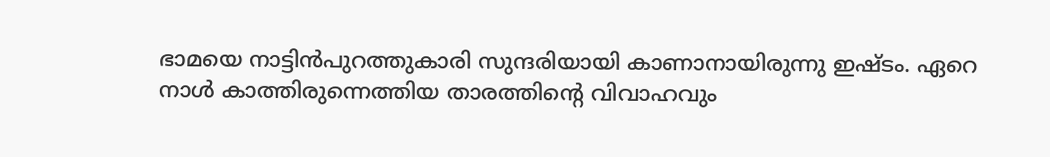ഭാമയെ നാട്ടിന്‍പുറത്തുകാരി സുന്ദരിയായി കാണാനായിരുന്നു ഇഷ്ടം. ഏറെ നാള്‍ കാത്തിരുന്നെത്തിയ താരത്തിന്റെ വിവാഹവും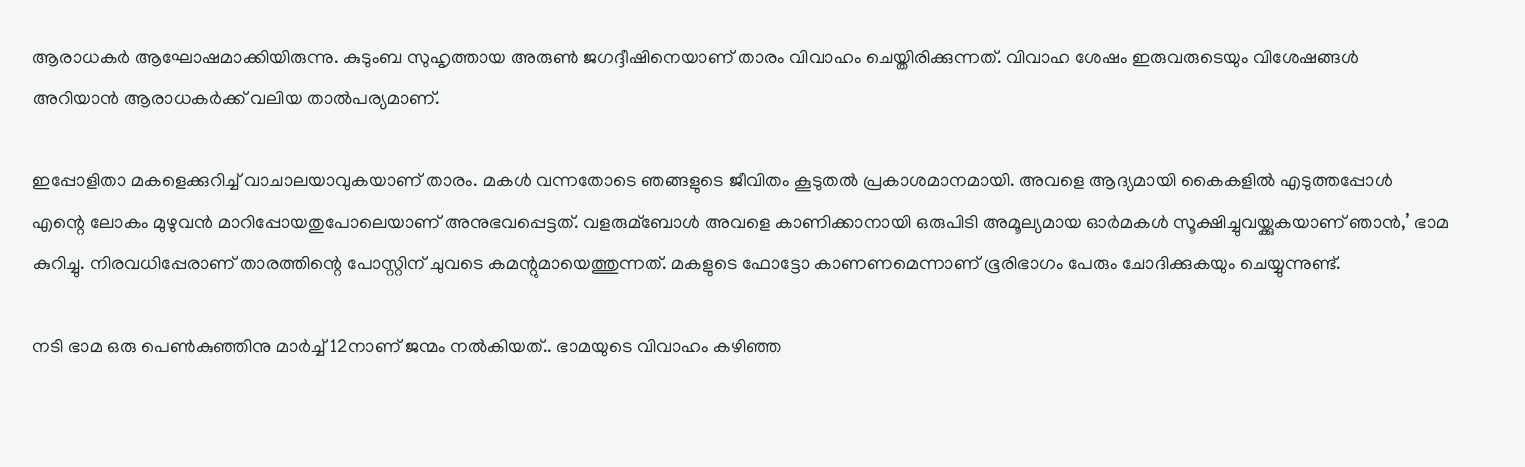ആരാധകര്‍ ആഘോഷമാക്കിയിരുന്നു. കുടുംബ സുഹൃത്തായ അരുണ്‍ ജഗദ്ദീഷിനെയാണ് താരം വിവാഹം ചെയ്തിരിക്കുന്നത്. വിവാഹ ശേഷം ഇരുവരുടെയും വിശേഷങ്ങള്‍ അറിയാന്‍ ആരാധകര്‍ക്ക് വലിയ താല്‍പര്യമാണ്.

ഇപ്പോളിതാ മകളെക്കുറിച്ച്‌ വാചാലയാവുകയാണ് താരം. മകള്‍ വന്നതോടെ ഞങ്ങളുടെ ജീവിതം കൂടുതല്‍ പ്രകാശമാനമായി. അവളെ ആദ്യമായി കൈകളില്‍ എടുത്തപ്പോള്‍ എന്റെ ലോകം മുഴുവന്‍ മാറിപ്പോയതുപോലെയാണ് അനുഭവപ്പെട്ടത്. വളരുമ്ബോള്‍ അവളെ കാണിക്കാനായി ഒരുപിടി അമൂല്യമായ ഓര്‍മകള്‍ സൂക്ഷിച്ചുവയ്ക്കുകയാണ് ഞാന്‍,’ ഭാമ കുറിച്ചു. നിരവധിപ്പേരാണ് താരത്തിന്റെ പോസ്റ്റിന് ചുവടെ കമന്റുമായെത്തുന്നത്. മകളുടെ ഫോട്ടോ കാണണമെന്നാണ് ഭൂരിഭാഗം പേരും ചോദിക്കുകയും ചെയ്യുന്നുണ്ട്.

നടി ഭാമ ഒരു പെണ്‍കുഞ്ഞിനു മാര്‍ച്ച്‌ 12നാണ് ജന്മം നല്‍കിയത്.. ഭാമയുടെ വിവാഹം കഴിഞ്ഞ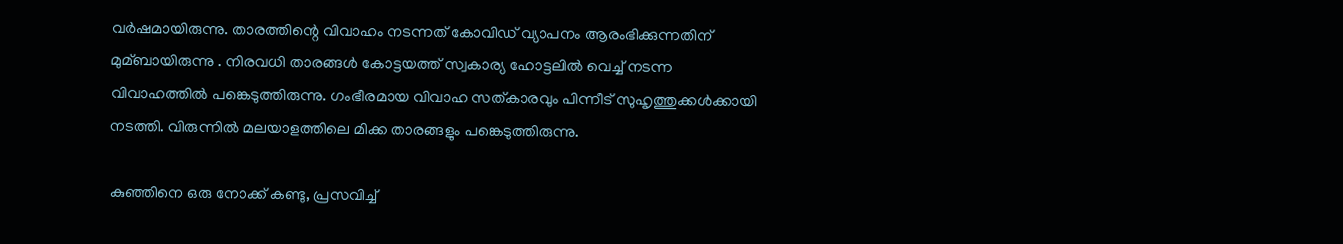വര്‍ഷമായിരുന്നു. താരത്തിന്റെ വിവാഹം നടന്നത് കോവിഡ് വ്യാപനം ആരംഭിക്കുന്നതിന് മുമ്ബായിരുന്നു . നിരവധി താരങ്ങള്‍ കോട്ടയത്ത് സ്വകാര്യ ഹോട്ടലില്‍ വെച്ച്‌ നടന്ന വിവാഹത്തില്‍ പങ്കെടുത്തിരുന്നു. ഗംഭീരമായ വിവാഹ സത്കാരവും പിന്നീട് സുഹൃത്തുക്കള്‍ക്കായി നടത്തി. വിരുന്നില്‍ മലയാളത്തിലെ മിക്ക താരങ്ങളും പങ്കെടുത്തിരുന്നു.

കുഞ്ഞിനെ ഒരു നോക്ക് കണ്ടു, പ്രസവിച്ച്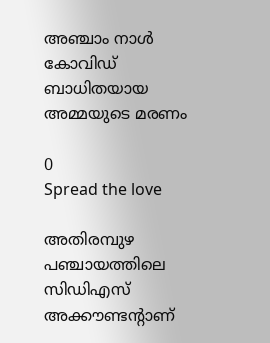അഞ്ചാം നാള്‍ കോവിഡ് ബാധിതയായ അമ്മയുടെ മരണം

0
Spread the love

അതിരമ്പുഴ പഞ്ചായത്തിലെ സിഡിഎസ് അക്കൗണ്ടന്റാണ്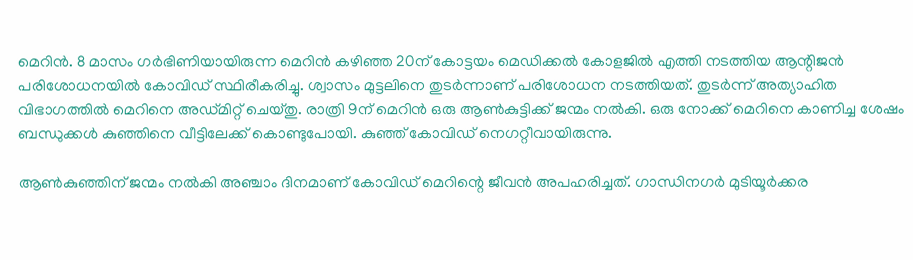മെറിന്‍. 8 മാസം ഗര്‍ഭിണിയായിരുന്ന മെറിന്‍ കഴിഞ്ഞ 20ന് കോട്ടയം മെഡിക്കല്‍ കോളജില്‍ എത്തി നടത്തിയ ആന്റിജന്‍ പരിശോധനയില്‍ കോവിഡ് സ്ഥിരീകരിച്ചു. ശ്വാസം മുട്ടലിനെ തുടര്‍ന്നാണ് പരിശോധന നടത്തിയത്. തുടര്‍ന്ന് അത്യാഹിത വിഭാഗത്തില്‍ മെറിനെ അഡ്മിറ്റ് ചെയ്തു. രാത്രി 9ന് മെറിന്‍ ഒരു ആണ്‍കുട്ടിക്ക് ജന്മം നല്‍കി. ഒരു നോക്ക് മെറിനെ കാണിച്ച ശേഷം ബന്ധുക്കള്‍ കുഞ്ഞിനെ വീട്ടിലേക്ക് കൊണ്ടുപോയി. കുഞ്ഞ് കോവിഡ് നെഗറ്റീവായിരുന്നു.

ആണ്‍കുഞ്ഞിന് ജന്മം നല്‍കി അഞ്ചാം ദിനമാണ് കോവിഡ് മെറിന്റെ ജീവന്‍ അപഹരിച്ചത്. ഗാന്ധിനഗര്‍ മുടിയൂര്‍ക്കര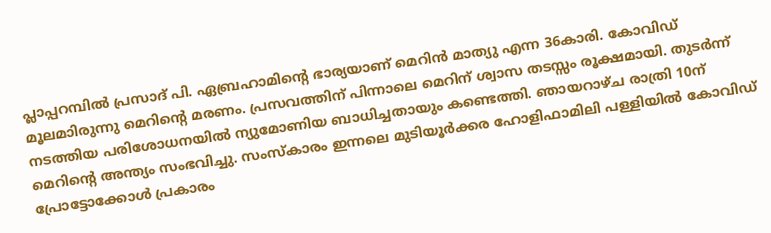പ്ലാപ്പറമ്പില്‍ പ്രസാദ് പി. ഏബ്രഹാമിന്റെ ഭാര്യയാണ് മെറിന്‍ മാത്യു എന്ന 36കാരി. കോവിഡ് മൂലമാിരുന്നു മെറിന്റെ മരണം. പ്രസവത്തിന് പിന്നാലെ മെറിന് ശ്വാസ തടസ്സം രൂക്ഷമായി. തുടര്‍ന്ന് നടത്തിയ പരിശോധനയില്‍ ന്യുമോണിയ ബാധിച്ചതായും കണ്ടെത്തി. ഞായറാഴ്ച രാത്രി 10ന് മെറിന്റെ അന്ത്യം സംഭവിച്ചു. സംസ്‌കാരം ഇന്നലെ മുടിയൂര്‍ക്കര ഹോളിഫാമിലി പള്ളിയില്‍ കോവിഡ് പ്രോട്ടോക്കോള്‍ പ്രകാരം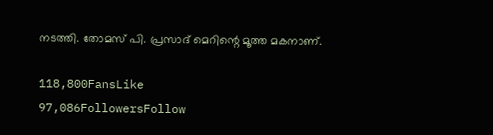നടത്തി. തോമസ് പി. പ്രസാദ് മെറിന്റെ മൂത്ത മകനാണ്.

118,800FansLike
97,086FollowersFollow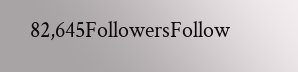82,645FollowersFollow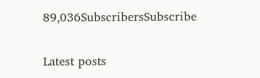89,036SubscribersSubscribe

Latest posts